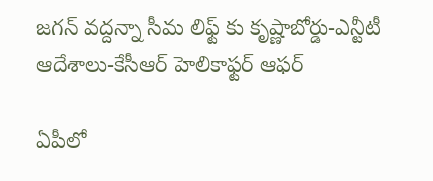జగన్ వద్దన్నా సీమ లిఫ్ట్ కు కృష్ణాబోర్డు-ఎన్టీటీ ఆదేశాలు-కేసీఆర్ హెలికాఫ్టర్ ఆఫర్

ఏపీలో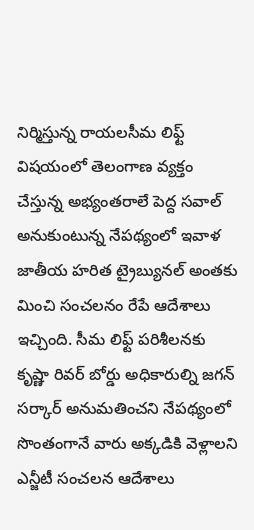నిర్మిస్తున్న రాయలసీమ లిఫ్ట్ విషయంలో తెలంగాణ వ్యక్తం చేస్తున్న అభ్యంతరాలే పెద్ద సవాల్ అనుకుంటున్న నేపథ్యంలో ఇవాళ జాతీయ హరిత ట్రైబ్యునల్ అంతకు మించి సంచలనం రేపే ఆదేశాలు ఇచ్చింది. సీమ లిఫ్ట్ పరిశీలనకు కృష్ణా రివర్ బోర్డు అధికారుల్ని జగన్ సర్కార్ అనుమతించని నేపథ్యంలో సొంతంగానే వారు అక్కడికి వెళ్లాలని ఎన్జీటీ సంచలన ఆదేశాలు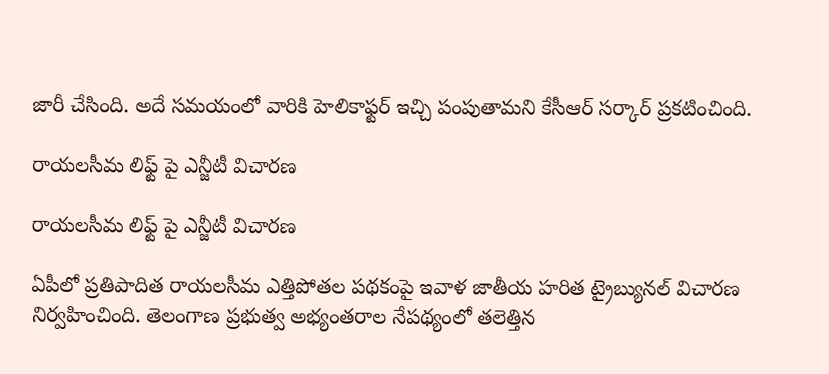జారీ చేసింది. అదే సమయంలో వారికి హెలికాఫ్టర్ ఇచ్చి పంపుతామని కేసీఆర్ సర్కార్ ప్రకటించింది.

రాయలసీమ లిఫ్ట్ పై ఎన్జీటీ విచారణ

రాయలసీమ లిఫ్ట్ పై ఎన్జీటీ విచారణ

ఏపీలో ప్రతిపాదిత రాయలసీమ ఎత్తిపోతల పథకంపై ఇవాళ జాతీయ హరిత ట్రైబ్యునల్ విచారణ నిర్వహించింది. తెలంగాణ ప్రభుత్వ అభ్యంతరాల నేపథ్యంలో తలెత్తిన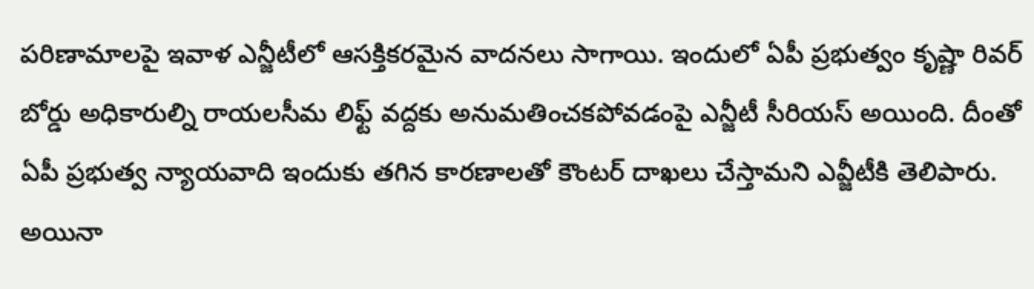పరిణామాలపై ఇవాళ ఎన్జీటీలో ఆసక్తికరమైన వాదనలు సాగాయి. ఇందులో ఏపీ ప్రభుత్వం కృష్ణా రివర్ బోర్డు అధికారుల్ని రాయలసీమ లిఫ్ట్ వద్దకు అనుమతించకపోవడంపై ఎన్జీటీ సీరియస్ అయింది. దీంతో ఏపీ ప్రభుత్వ న్యాయవాది ఇందుకు తగిన కారణాలతో కౌంటర్ దాఖలు చేస్తామని ఎవ్జీటీకి తెలిపారు. అయినా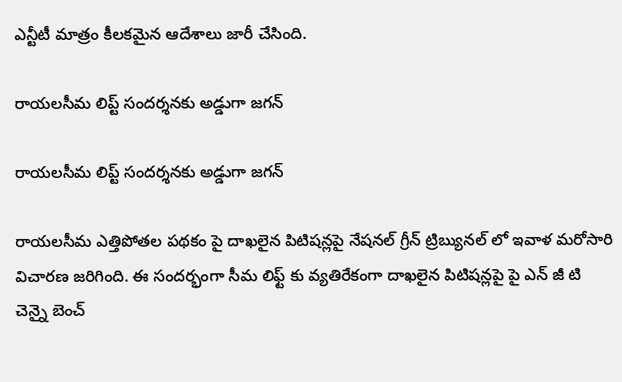ఎన్టీటీ మాత్రం కీలకమైన ఆదేశాలు జారీ చేసింది.

రాయలసీమ లిప్ట్ సందర్శనకు అడ్డుగా జగన్

రాయలసీమ లిప్ట్ సందర్శనకు అడ్డుగా జగన్

రాయలసీమ ఎత్తిపోతల పథకం పై దాఖలైన పిటిషన్లపై నేషనల్ గ్రీన్ ట్రిబ్యునల్ లో ఇవాళ మరోసారి విచారణ జరిగింది. ఈ సందర్భంగా సీమ లిఫ్ట్ కు వ్యతిరేకంగా దాఖలైన పిటిషన్లపై పై ఎన్ జీ టి చెన్నై బెంచ్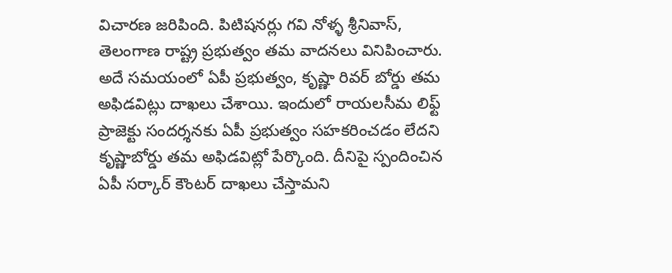విచారణ జరిపింది. పిటిషనర్లు గవి నోళ్ళ శ్రీనివాస్, తెలంగాణ రాష్ట్ర ప్రభుత్వం తమ వాదనలు వినిపించారు. అదే సమయంలో ఏపీ ప్రభుత్వం, కృష్ణా రివర్ బోర్డు తమ అఫిడవిట్లు దాఖలు చేశాయి. ఇందులో రాయలసీమ లిఫ్ట్ ప్రాజెక్టు సందర్శనకు ఏపీ ప్రభుత్వం సహకరించడం లేదని కృష్ణాబోర్డు తమ అఫిడవిట్లో పేర్కొంది. దీనిపై స్పందించిన ఏపీ సర్కార్ కౌంటర్ దాఖలు చేస్తామని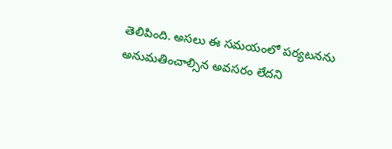తెలిపింది. అసలు ఈ సమయంలో పర్యటనను అనుమతించాల్సిన అవసరం లేదని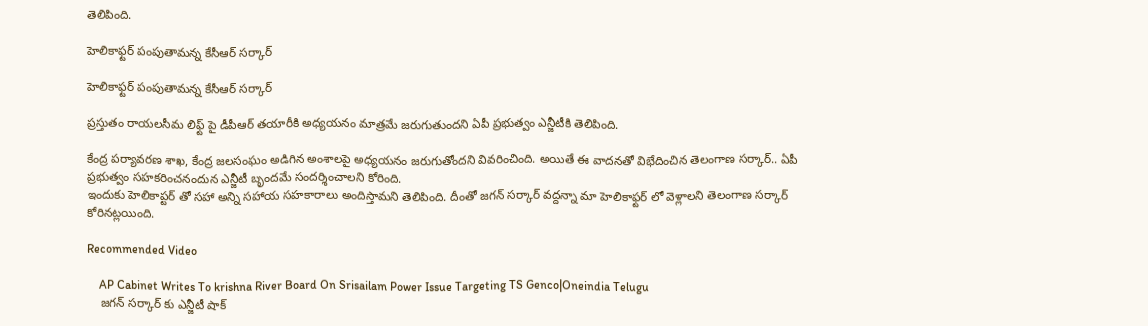తెలిపింది.

హెలికాఫ్టర్ పంపుతామన్న కేసీఆర్ సర్కార్

హెలికాఫ్టర్ పంపుతామన్న కేసీఆర్ సర్కార్

ప్రస్తుతం రాయలసీమ లిఫ్ట్ పై డీపీఆర్ తయారీకి అధ్యయనం మాత్రమే జరుగుతుందని ఏపీ ప్రభుత్వం ఎన్జీటీకి తెలిపింది.

కేంద్ర పర్యావరణ శాఖ, కేంద్ర జలసంఘం అడిగిన అంశాలపై అధ్యయనం జరుగుతోందని వివరించింది. అయితే ఈ వాదనతో విభేదించిన తెలంగాణ సర్కార్.. ఏపీ ప్రభుత్వం సహకరించనందున ఎన్జీటీ బృందమే సందర్శించాలని కోరింది.
ఇందుకు హెలికాప్టర్ తో సహా అన్ని సహాయ సహకారాలు అందిస్తామని తెలిపింది. దీంతో జగన్ సర్కార్ వద్దన్నా మా హెలికాఫ్టర్ లో వెళ్లాలని తెలంగాణ సర్కార్ కోరినట్లయింది.

Recommended Video

    AP Cabinet Writes To krishna River Board On Srisailam Power Issue Targeting TS Genco|Oneindia Telugu
    జగన్ సర్కార్ కు ఎన్జీటీ షాక్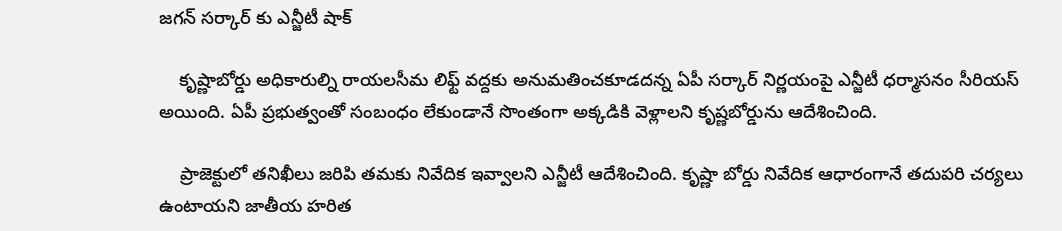జగన్ సర్కార్ కు ఎన్జీటీ షాక్

    కృష్ణాబోర్డు అధికారుల్ని రాయలసీమ లిఫ్ట్ వద్దకు అనుమతించకూడదన్న ఏపీ సర్కార్ నిర్ణయంపై ఎన్జీటీ ధర్మాసనం సీరియస్ అయింది. ఏపీ ప్రభుత్వంతో సంబంధం లేకుండానే సొంతంగా అక్కడికి వెళ్లాలని కృష్ణబోర్డును ఆదేశించింది.

    ప్రాజెక్టులో తనిఖీలు జరిపి తమకు నివేదిక ఇవ్వాలని ఎన్జీటీ ఆదేశించింది. కృష్ణా బోర్డు నివేదిక ఆధారంగానే తదుపరి చర్యలు ఉంటాయని జాతీయ హరిత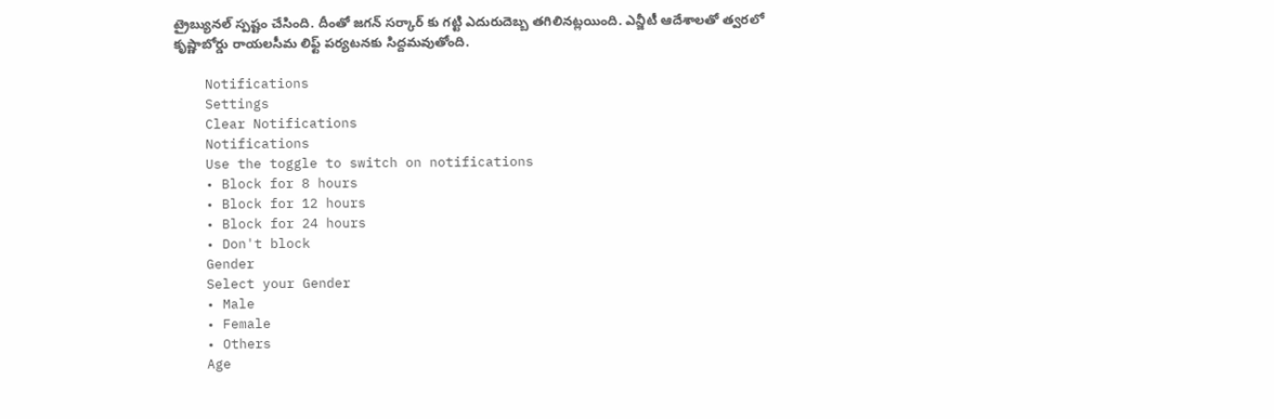ట్రైబ్యునల్ స్పష్టం చేసింది. దీంతో జగన్ సర్కార్ కు గట్టి ఎదురుదెబ్బ తగిలినట్లయింది. ఎన్జీటీ ఆదేశాలతో త్వరలో కృష్ణాబోర్డు రాయలసీమ లిఫ్ట్ పర్యటనకు సిద్దమవుతోంది.

    Notifications
    Settings
    Clear Notifications
    Notifications
    Use the toggle to switch on notifications
    • Block for 8 hours
    • Block for 12 hours
    • Block for 24 hours
    • Don't block
    Gender
    Select your Gender
    • Male
    • Female
    • Others
    Age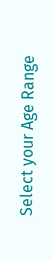Select your Age Range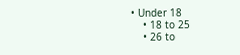• Under 18
    • 18 to 25
    • 26 to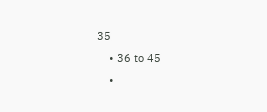35
    • 36 to 45
    •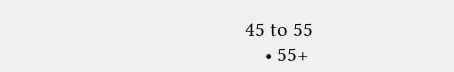45 to 55
    • 55+